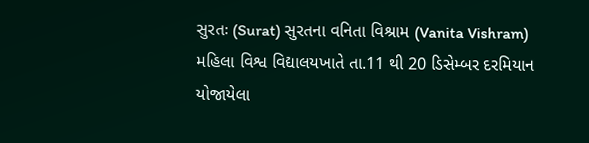સુરતઃ (Surat) સુરતના વનિતા વિશ્રામ (Vanita Vishram) મહિલા વિશ્વ વિદ્યાલયખાતે તા.11 થી 20 ડિસેમ્બર દરમિયાન યોજાયેલા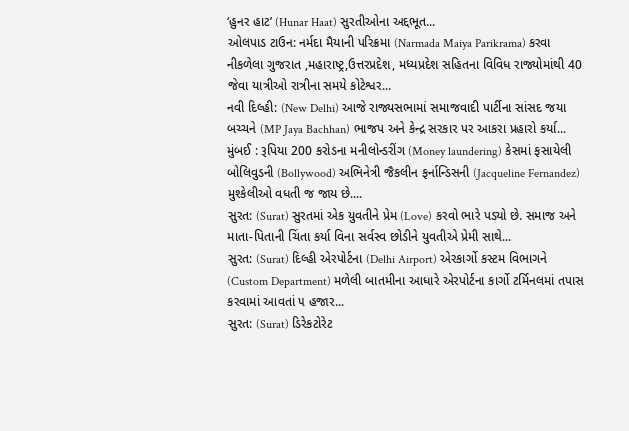‘હુનર હાટ’ (Hunar Haat) સુરતીઓના અદ્દભૂત...
ઓલપાડ ટાઉન: નર્મદા મૈયાની પરિક્રમા (Narmada Maiya Parikrama) કરવા નીકળેલા ગુજરાત ,મહારાષ્ટ્ર,ઉત્તરપ્રદેશ, મધ્યપ્રદેશ સહિતના વિવિધ રાજ્યોમાંથી 40 જેવા યાત્રીઓ રાત્રીના સમયે કોટેશ્વર...
નવી દિલ્હી: (New Delhi) આજે રાજ્યસભામાં સમાજવાદી પાર્ટીના સાંસદ જયા બચ્ચને (MP Jaya Bachhan) ભાજપ અને કેન્દ્ર સરકાર પર આકરા પ્રહારો કર્યા...
મુંબઈ : રૂપિયા 200 કરોડના મનીલોન્ડરીંગ (Money laundering) કેસમાં ફસાયેલી બોલિવુડની (Bollywood) અભિનેત્રી જૈકલીન ફર્નાન્ડિસની (Jacqueline Fernandez) મુશ્કેલીઓ વધતી જ જાય છે....
સુરત: (Surat) સુરતમાં એક યુવતીને પ્રેમ (Love) કરવો ભારે પડ્યો છે. સમાજ અને માતા-પિતાની ચિંતા કર્યા વિના સર્વસ્વ છોડીને યુવતીએ પ્રેમી સાથે...
સુરત: (Surat) દિલ્હી એરપોર્ટના (Delhi Airport) એરકાર્ગો કસ્ટમ વિભાગને (Custom Department) મળેલી બાતમીના આધારે એરપોર્ટના કાર્ગો ટર્મિનલમાં તપાસ કરવામાં આવતાં ૫ હજાર...
સુરત: (Surat) ડિરેકટોરેટ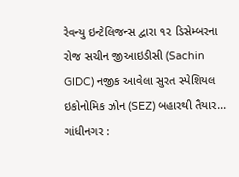રેવન્યુ ઇન્ટેલિજન્સ દ્વારા ૧૨ ડિસેમ્બરના રોજ સચીન જીઆઇડીસી (Sachin GIDC) નજીક આવેલા સુરત સ્પેશિયલ ઇકોનોમિક ઝોન (SEZ) બહારથી તૈયાર...
ગાંધીનગર :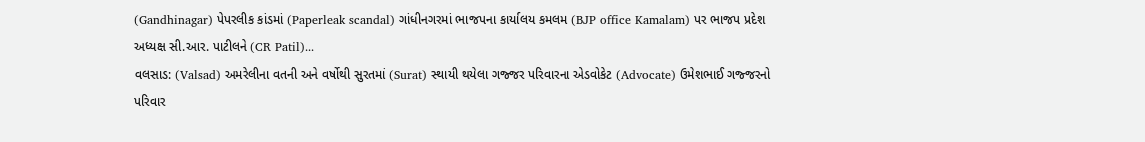(Gandhinagar) પેપરલીક કાંડમાં (Paperleak scandal) ગાંધીનગરમાં ભાજપના કાર્યાલય કમલમ (BJP office Kamalam) પર ભાજપ પ્રદેશ અધ્યક્ષ સી.આર. પાટીલને (CR Patil)...
વલસાડ: (Valsad) અમરેલીના વતની અને વર્ષોથી સુરતમાં (Surat) સ્થાયી થયેલા ગજ્જર પરિવારના એડવોકેટ (Advocate) ઉમેશભાઈ ગજ્જરનો પરિવાર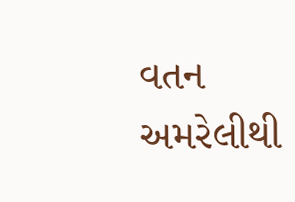વતન અમરેલીથી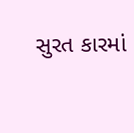સુરત કારમાં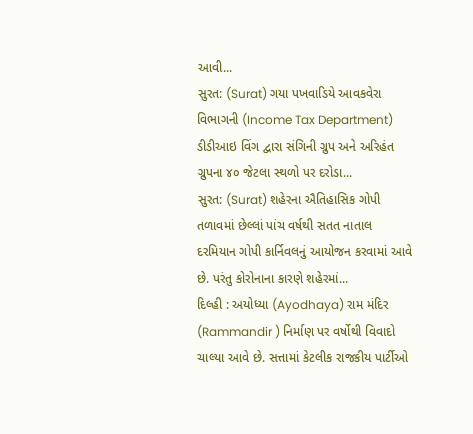આવી...
સુરત: (Surat) ગયા પખવાડિયે આવકવેરા વિભાગની (Income Tax Department) ડીડીઆઇ વિંગ દ્વારા સંગિની ગ્રુપ અને અરિહંત ગ્રુપના ૪૦ જેટલા સ્થળો પર દરોડા...
સુરત: (Surat) શહેરના ઐતિહાસિક ગોપી તળાવમાં છેલ્લાં પાંચ વર્ષથી સતત નાતાલ દરમિયાન ગોપી કાર્નિવલનું આયોજન કરવામાં આવે છે. પરંતુ કોરોનાના કારણે શહેરમાં...
દિલ્હી : અયોધ્યા (Ayodhaya) રામ મંદિર (Rammandir ) નિર્માણ પર વર્ષોથી વિવાદો ચાલ્યા આવે છે. સત્તામાં કેટલીક રાજકીય પાર્ટીઓ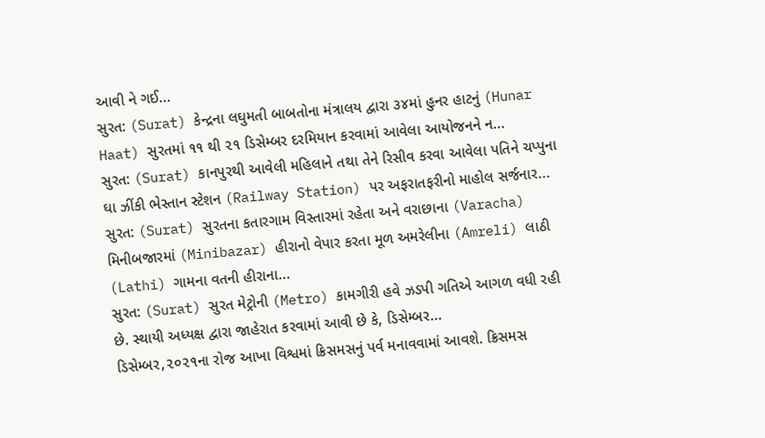આવી ને ગઈ...
સુરત: (Surat) કેન્દ્રના લઘુમતી બાબતોના મંત્રાલય દ્વારા ૩૪માં હુનર હાટનું (Hunar Haat) સુરતમાં ૧૧ થી ૨૧ ડિસેમ્બર દરમિયાન કરવામાં આવેલા આયોજનને ન...
સુરત: (Surat) કાનપુરથી આવેલી મહિલાને તથા તેને રિસીવ કરવા આવેલા પતિને ચપ્પુના ઘા ઝીંકી ભેસ્તાન સ્ટેશન (Railway Station) પર અફરાતફરીનો માહોલ સર્જનાર...
સુરત: (Surat) સુરતના કતારગામ વિસ્તારમાં રહેતા અને વરાછાના (Varacha) મિનીબજારમાં (Minibazar) હીરાનો વેપાર કરતા મૂળ અમરેલીના (Amreli) લાઠી (Lathi) ગામના વતની હીરાના...
સુરત: (Surat) સુરત મેટ્રોની (Metro) કામગીરી હવે ઝડપી ગતિએ આગળ વધી રહી છે. સ્થાયી અધ્યક્ષ દ્વારા જાહેરાત કરવામાં આવી છે કે, ડિસેમ્બર...
ડિસેમ્બર,૨૦૨૧ના રોજ આખા વિશ્વમાં ક્રિસમસનું પર્વ મનાવવામાં આવશે. ક્રિસમસ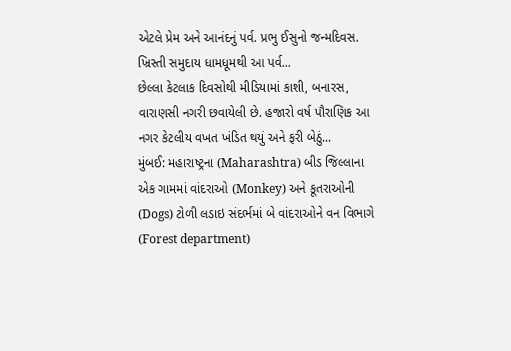એટલે પ્રેમ અને આનંદનું પર્વ. પ્રભુ ઈસુનો જન્મદિવસ. ખ્રિસ્તી સમુદાય ધામધૂમથી આ પર્વ...
છેલ્લા કેટલાક દિવસોથી મીડિયામાં કાશી, બનારસ, વારાણસી નગરી છવાયેલી છે. હજારો વર્ષ પૌરાણિક આ નગર કેટલીય વખત ખંડિત થયું અને ફરી બેઠું...
મુંબઈ: મહારાષ્ટ્રના (Maharashtra) બીડ જિલ્લાના એક ગામમાં વાંદરાઓ (Monkey) અને કૂતરાઓની (Dogs) ટોળી લડાઇ સંદર્ભમાં બે વાંદરાઓને વન વિભાગે (Forest department)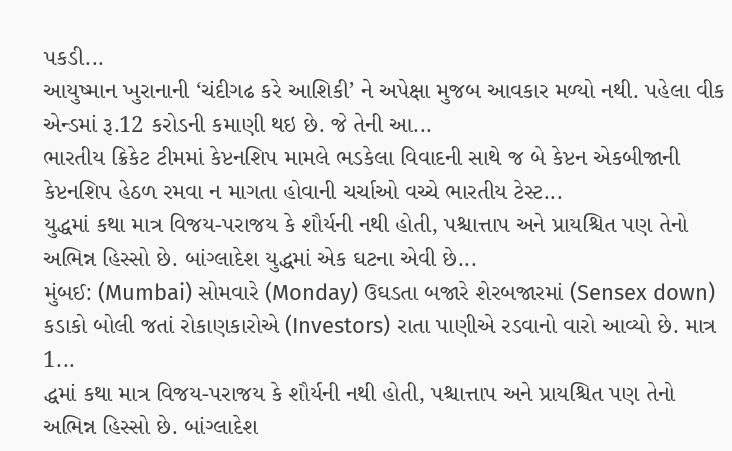પકડી...
આયુષ્માન ખુરાનાની ‘ચંદીગઢ કરે આશિકી’ ને અપેક્ષા મુજબ આવકાર મળ્યો નથી. પહેલા વીક એન્ડમાં રૂ.12 કરોડની કમાણી થઇ છે. જે તેની આ...
ભારતીય ક્રિકેટ ટીમમાં કેપ્ટનશિપ મામલે ભડકેલા વિવાદની સાથે જ બે કેપ્ટન એકબીજાની કેપ્ટનશિપ હેઠળ રમવા ન માગતા હોવાની ચર્ચાઓ વચ્ચે ભારતીય ટેસ્ટ...
યુદ્ધમાં કથા માત્ર વિજય-પરાજય કે શૌર્યની નથી હોતી, પશ્ચાત્તાપ અને પ્રાયશ્ચિત પણ તેનો અભિન્ન હિસ્સો છે. બાંગ્લાદેશ યુદ્ધમાં એક ઘટના એવી છે...
મુંબઈ: (Mumbai) સોમવારે (Monday) ઉઘડતા બજારે શેરબજારમાં (Sensex down) કડાકો બોલી જતાં રોકાણકારોએ (Investors) રાતા પાણીએ રડવાનો વારો આવ્યો છે. માત્ર 1...
દ્ધમાં કથા માત્ર વિજય-પરાજય કે શૌર્યની નથી હોતી, પશ્ચાત્તાપ અને પ્રાયશ્ચિત પણ તેનો અભિન્ન હિસ્સો છે. બાંગ્લાદેશ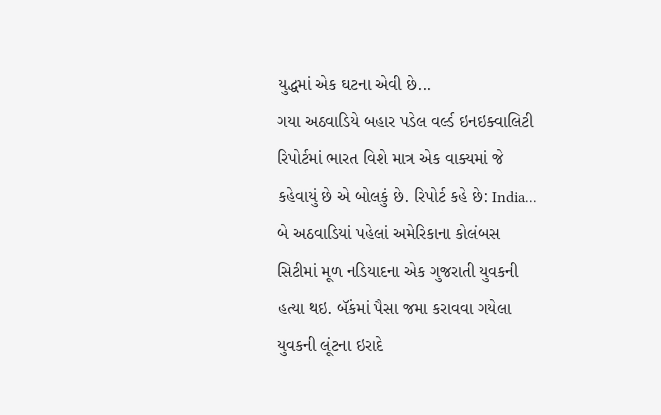યુદ્ધમાં એક ઘટના એવી છે...
ગયા અઠવાડિયે બહાર પડેલ વર્લ્ડ ઇનઇક્વાલિટી રિપોર્ટમાં ભારત વિશે માત્ર એક વાક્યમાં જે કહેવાયું છે એ બોલકું છે. રિપોર્ટ કહે છે: India...
બે અઠવાડિયાં પહેલાં અમેરિકાના કોલંબસ સિટીમાં મૂળ નડિયાદના એક ગુજરાતી યુવકની હત્યા થઇ. બૅંકમાં પૈસા જમા કરાવવા ગયેલા યુવકની લૂંટના ઇરાદે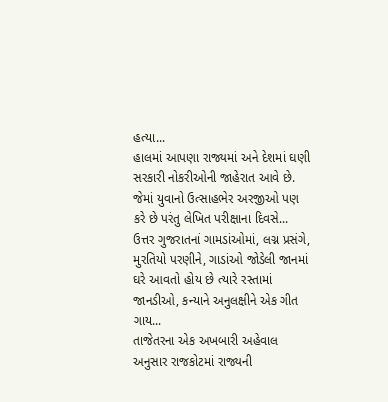હત્યા...
હાલમાં આપણા રાજ્યમાં અને દેશમાં ઘણી સરકારી નોકરીઓની જાહેરાત આવે છે. જેમાં યુવાનો ઉત્સાહભેર અરજીઓ પણ કરે છે પરંતુ લેખિત પરીક્ષાના દિવસે...
ઉત્તર ગુજરાતનાં ગામડાંઓમાં, લગ્ન પ્રસંગે, મુરતિયો પરણીને, ગાડાંઓ જોડેલી જાનમાં ઘરે આવતો હોય છે ત્યારે રસ્તામાં જાનડીઓ, કન્યાને અનુલક્ષીને એક ગીત ગાય...
તાજેતરના એક અખબારી અહેવાલ અનુસાર રાજકોટમાં રાજ્યની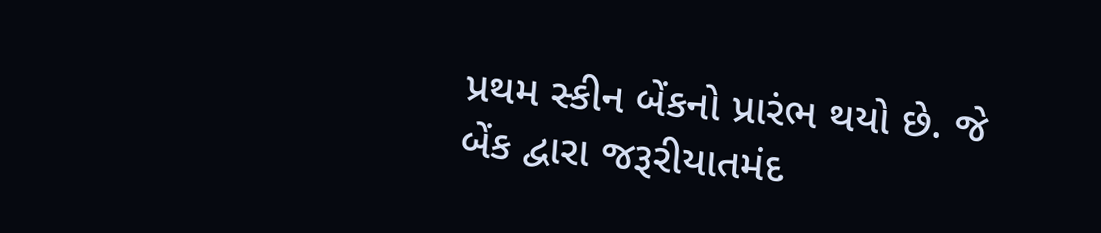પ્રથમ સ્કીન બેંકનો પ્રારંભ થયો છે. જે બેંક દ્વારા જરૂરીયાતમંદ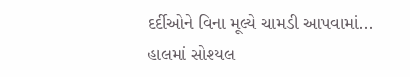દર્દીઓને વિના મૂલ્યે ચામડી આપવામાં...
હાલમાં સોશ્યલ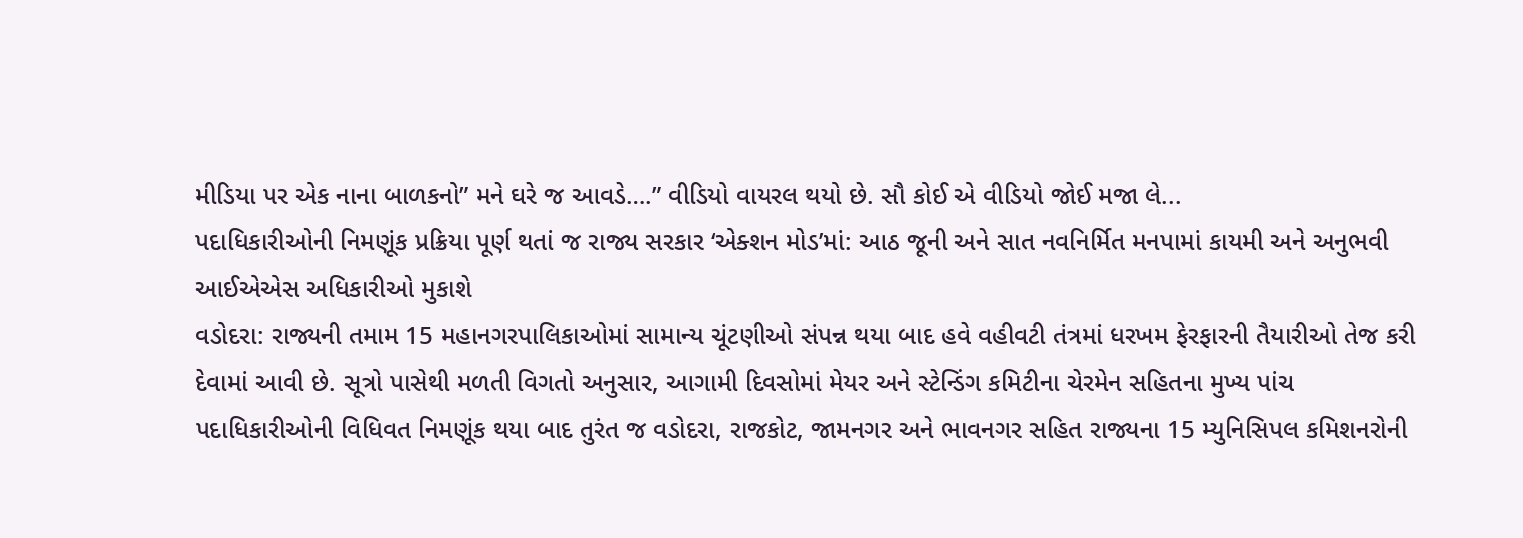મીડિયા પર એક નાના બાળકનો” મને ઘરે જ આવડે….” વીડિયો વાયરલ થયો છે. સૌ કોઈ એ વીડિયો જોઈ મજા લે...
પદાધિકારીઓની નિમણૂંક પ્રક્રિયા પૂર્ણ થતાં જ રાજ્ય સરકાર ‘એક્શન મોડ’માં: આઠ જૂની અને સાત નવનિર્મિત મનપામાં કાયમી અને અનુભવી આઈએએસ અધિકારીઓ મુકાશે
વડોદરા: રાજ્યની તમામ 15 મહાનગરપાલિકાઓમાં સામાન્ય ચૂંટણીઓ સંપન્ન થયા બાદ હવે વહીવટી તંત્રમાં ધરખમ ફેરફારની તૈયારીઓ તેજ કરી દેવામાં આવી છે. સૂત્રો પાસેથી મળતી વિગતો અનુસાર, આગામી દિવસોમાં મેયર અને સ્ટેન્ડિંગ કમિટીના ચેરમેન સહિતના મુખ્ય પાંચ પદાધિકારીઓની વિધિવત નિમણૂંક થયા બાદ તુરંત જ વડોદરા, રાજકોટ, જામનગર અને ભાવનગર સહિત રાજ્યના 15 મ્યુનિસિપલ કમિશનરોની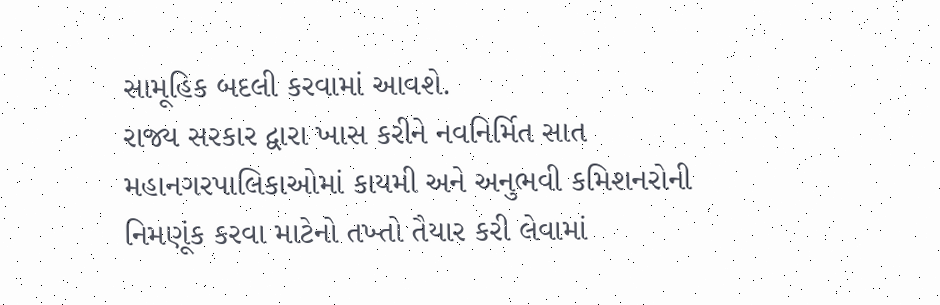સામૂહિક બદલી કરવામાં આવશે.
રાજ્ય સરકાર દ્વારા ખાસ કરીને નવનિર્મિત સાત મહાનગરપાલિકાઓમાં કાયમી અને અનુભવી કમિશનરોની નિમણૂંક કરવા માટેનો તખ્તો તૈયાર કરી લેવામાં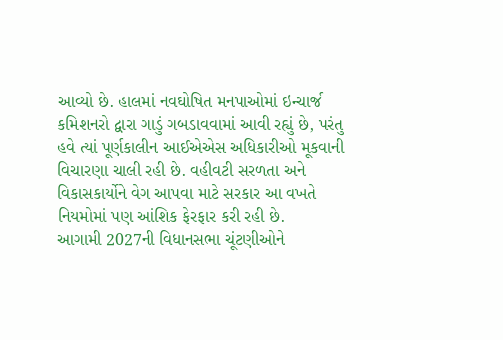આવ્યો છે. હાલમાં નવઘોષિત મનપાઓમાં ઇન્ચાર્જ કમિશનરો દ્વારા ગાડું ગબડાવવામાં આવી રહ્યું છે, પરંતુ હવે ત્યાં પૂર્ણકાલીન આઈએએસ અધિકારીઓ મૂકવાની વિચારણા ચાલી રહી છે. વહીવટી સરળતા અને વિકાસકાર્યોને વેગ આપવા માટે સરકાર આ વખતે નિયમોમાં પણ આંશિક ફેરફાર કરી રહી છે.
આગામી 2027ની વિધાનસભા ચૂંટણીઓને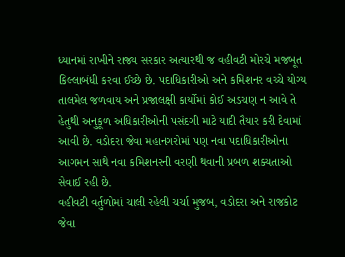ધ્યાનમાં રાખીને રાજ્ય સરકાર અત્યારથી જ વહીવટી મોરચે મજબૂત કિલ્લાબંધી કરવા ઈચ્છે છે. પદાધિકારીઓ અને કમિશનર વચ્ચે યોગ્ય તાલમેલ જળવાય અને પ્રજાલક્ષી કાર્યોમાં કોઈ અડચણ ન આવે તે હેતુથી અનુકૂળ અધિકારીઓની પસંદગી માટે યાદી તૈયાર કરી દેવામાં આવી છે. વડોદરા જેવા મહાનગરોમાં પણ નવા પદાધિકારીઓના આગમન સાથે નવા કમિશનરની વરણી થવાની પ્રબળ શક્યતાઓ સેવાઈ રહી છે.
વહીવટી વર્તુળોમાં ચાલી રહેલી ચર્ચા મુજબ, વડોદરા અને રાજકોટ જેવા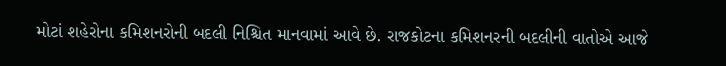મોટાં શહેરોના કમિશનરોની બદલી નિશ્ચિત માનવામાં આવે છે. રાજકોટના કમિશનરની બદલીની વાતોએ આજે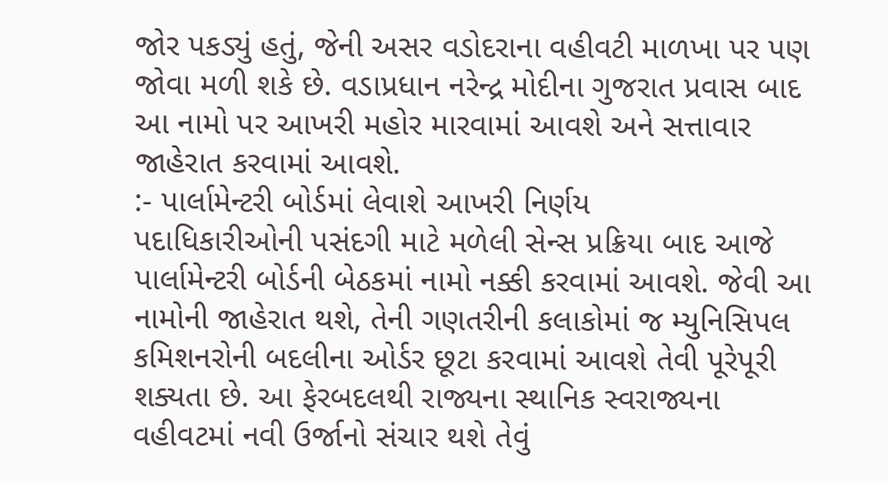જોર પકડ્યું હતું, જેની અસર વડોદરાના વહીવટી માળખા પર પણ જોવા મળી શકે છે. વડાપ્રધાન નરેન્દ્ર મોદીના ગુજરાત પ્રવાસ બાદ આ નામો પર આખરી મહોર મારવામાં આવશે અને સત્તાવાર જાહેરાત કરવામાં આવશે.
:- પાર્લામેન્ટરી બોર્ડમાં લેવાશે આખરી નિર્ણય
પદાધિકારીઓની પસંદગી માટે મળેલી સેન્સ પ્રક્રિયા બાદ આજે પાર્લામેન્ટરી બોર્ડની બેઠકમાં નામો નક્કી કરવામાં આવશે. જેવી આ નામોની જાહેરાત થશે, તેની ગણતરીની કલાકોમાં જ મ્યુનિસિપલ કમિશનરોની બદલીના ઓર્ડર છૂટા કરવામાં આવશે તેવી પૂરેપૂરી શક્યતા છે. આ ફેરબદલથી રાજ્યના સ્થાનિક સ્વરાજ્યના વહીવટમાં નવી ઉર્જાનો સંચાર થશે તેવું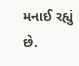મનાઈ રહ્યું છે.